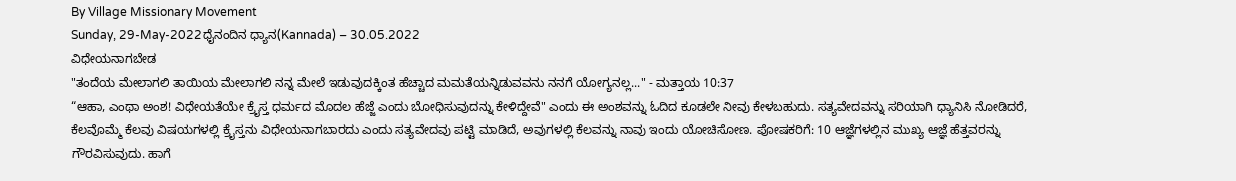By Village Missionary Movement
Sunday, 29-May-2022ಧೈನಂದಿನ ಧ್ಯಾನ(Kannada) – 30.05.2022
ವಿಧೇಯನಾಗಬೇಡ
"ತಂದೆಯ ಮೇಲಾಗಲಿ ತಾಯಿಯ ಮೇಲಾಗಲಿ ನನ್ನ ಮೇಲೆ ಇಡುವುದಕ್ಕಿಂತ ಹೆಚ್ಚಾದ ಮಮತೆಯನ್ನಿಡುವವನು ನನಗೆ ಯೋಗ್ಯನಲ್ಲ..." - ಮತ್ತಾಯ 10:37
“ಆಹಾ, ಎಂಥಾ ಅಂಶ! ವಿಧೇಯತೆಯೇ ಕ್ರೈಸ್ತ ಧರ್ಮದ ಮೊದಲ ಹೆಜ್ಜೆ ಎಂದು ಬೋಧಿಸುವುದನ್ನು ಕೇಳಿದ್ದೇವೆ" ಎಂದು ಈ ಅಂಶವನ್ನು ಓದಿದ ಕೂಡಲೇ ನೀವು ಕೇಳಬಹುದು. ಸತ್ಯವೇದವನ್ನು ಸರಿಯಾಗಿ ಧ್ಯಾನಿಸಿ ನೋಡಿದರೆ, ಕೆಲವೊಮ್ಮೆ ಕೆಲವು ವಿಷಯಗಳಲ್ಲಿ ಕ್ರೈಸ್ತನು ವಿಧೇಯನಾಗಬಾರದು ಎಂದು ಸತ್ಯವೇದವು ಪಟ್ಟಿ ಮಾಡಿದೆ, ಅವುಗಳಲ್ಲಿ ಕೆಲವನ್ನು ನಾವು ಇಂದು ಯೋಚಿಸೋಣ. ಪೋಷಕರಿಗೆ: 10 ಆಜ್ಞೆಗಳಲ್ಲಿನ ಮುಖ್ಯ ಆಜ್ಞೆ ಹೆತ್ತವರನ್ನು ಗೌರವಿಸುವುದು. ಹಾಗೆ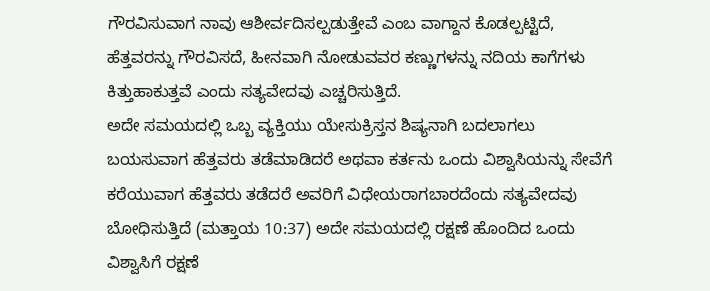ಗೌರವಿಸುವಾಗ ನಾವು ಆಶೀರ್ವದಿಸಲ್ಪಡುತ್ತೇವೆ ಎಂಬ ವಾಗ್ದಾನ ಕೊಡಲ್ಪಟ್ಟಿದೆ, ಹೆತ್ತವರನ್ನು ಗೌರವಿಸದೆ, ಹೀನವಾಗಿ ನೋಡುವವರ ಕಣ್ಣುಗಳನ್ನು ನದಿಯ ಕಾಗೆಗಳು ಕಿತ್ತುಹಾಕುತ್ತವೆ ಎಂದು ಸತ್ಯವೇದವು ಎಚ್ಚರಿಸುತ್ತಿದೆ.
ಅದೇ ಸಮಯದಲ್ಲಿ ಒಬ್ಬ ವ್ಯಕ್ತಿಯು ಯೇಸುಕ್ರಿಸ್ತನ ಶಿಷ್ಯನಾಗಿ ಬದಲಾಗಲು ಬಯಸುವಾಗ ಹೆತ್ತವರು ತಡೆಮಾಡಿದರೆ ಅಥವಾ ಕರ್ತನು ಒಂದು ವಿಶ್ವಾಸಿಯನ್ನು ಸೇವೆಗೆ ಕರೆಯುವಾಗ ಹೆತ್ತವರು ತಡೆದರೆ ಅವರಿಗೆ ವಿಧೇಯರಾಗಬಾರದೆಂದು ಸತ್ಯವೇದವು ಬೋಧಿಸುತ್ತಿದೆ (ಮತ್ತಾಯ 10:37) ಅದೇ ಸಮಯದಲ್ಲಿ ರಕ್ಷಣೆ ಹೊಂದಿದ ಒಂದು ವಿಶ್ವಾಸಿಗೆ ರಕ್ಷಣೆ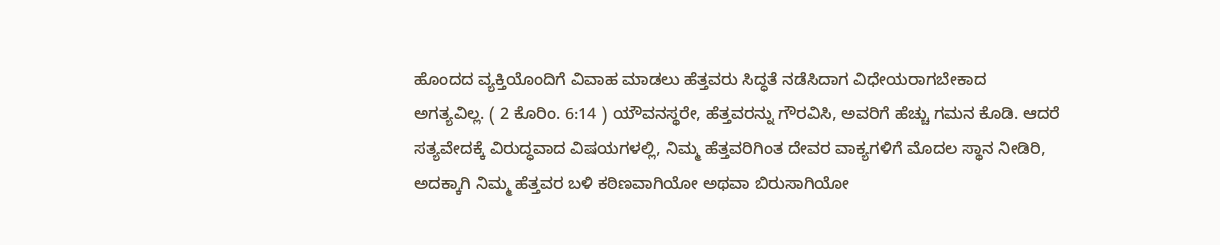ಹೊಂದದ ವ್ಯಕ್ತಿಯೊಂದಿಗೆ ವಿವಾಹ ಮಾಡಲು ಹೆತ್ತವರು ಸಿದ್ಧತೆ ನಡೆಸಿದಾಗ ವಿಧೇಯರಾಗಬೇಕಾದ ಅಗತ್ಯವಿಲ್ಲ. ( 2 ಕೊರಿಂ. 6:14 ) ಯೌವನಸ್ಥರೇ, ಹೆತ್ತವರನ್ನು ಗೌರವಿಸಿ, ಅವರಿಗೆ ಹೆಚ್ಚು ಗಮನ ಕೊಡಿ. ಆದರೆ ಸತ್ಯವೇದಕ್ಕೆ ವಿರುದ್ಧವಾದ ವಿಷಯಗಳಲ್ಲಿ, ನಿಮ್ಮ ಹೆತ್ತವರಿಗಿಂತ ದೇವರ ವಾಕ್ಯಗಳಿಗೆ ಮೊದಲ ಸ್ಥಾನ ನೀಡಿರಿ, ಅದಕ್ಕಾಗಿ ನಿಮ್ಮ ಹೆತ್ತವರ ಬಳಿ ಕಠಿಣವಾಗಿಯೋ ಅಥವಾ ಬಿರುಸಾಗಿಯೋ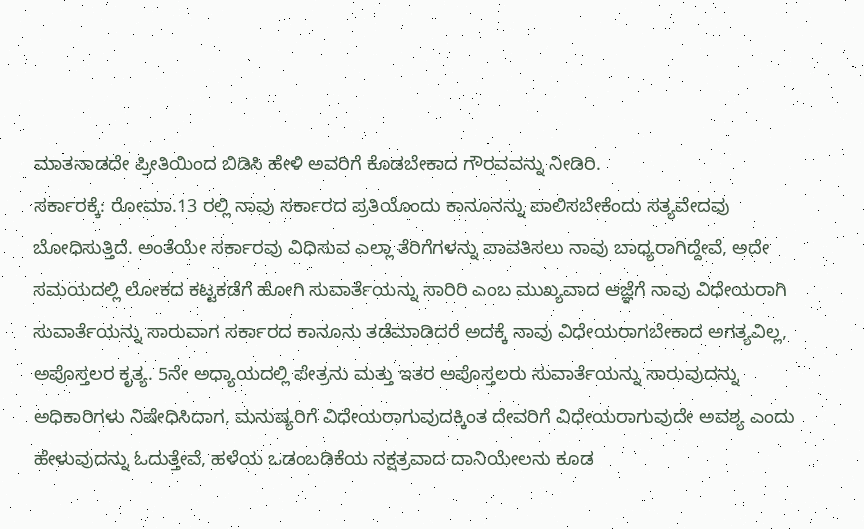ಮಾತನಾಡದೇ ಪ್ರೀತಿಯಿಂದ ಬಿಡಿಸಿ ಹೇಳಿ ಅವರಿಗೆ ಕೊಡಬೇಕಾದ ಗೌರವವನ್ನು ನೀಡಿರಿ.
ಸರ್ಕಾರಕ್ಕೆ: ರೋಮಾ.13 ರಲ್ಲಿ ನಾವು ಸರ್ಕಾರದ ಪ್ರತಿಯೊಂದು ಕಾನೂನನ್ನು ಪಾಲಿಸಬೇಕೆಂದು ಸತ್ಯವೇದವು ಬೋಧಿಸುತ್ತಿದೆ. ಅಂತೆಯೇ ಸರ್ಕಾರವು ವಿಧಿಸುವ ಎಲ್ಲಾ ತೆರಿಗೆಗಳನ್ನು ಪಾವತಿಸಲು ನಾವು ಬಾಧ್ಯರಾಗಿದ್ದೇವೆ, ಅದೇ ಸಮಯದಲ್ಲಿ ಲೋಕದ ಕಟ್ಟಕಡೆಗೆ ಹೋಗಿ ಸುವಾರ್ತೆಯನ್ನು ಸಾರಿರಿ ಎಂಬ ಮುಖ್ಯವಾದ ಆಜ್ಞೆಗೆ ನಾವು ವಿಧೇಯರಾಗಿ ಸುವಾರ್ತೆಯನ್ನು ಸಾರುವಾಗ ಸರ್ಕಾರದ ಕಾನೂನು ತಡೆಮಾಡಿದರೆ ಅದಕ್ಕೆ ನಾವು ವಿಧೇಯರಾಗಬೇಕಾದ ಅಗತ್ಯವಿಲ್ಲ, ಅಪೊಸ್ತಲರ ಕೃತ್ಯ. 5ನೇ ಅಧ್ಯಾಯದಲ್ಲಿ ಪೇತ್ರನು ಮತ್ತು ಇತರ ಅಪೊಸ್ತಲರು ಸುವಾರ್ತೆಯನ್ನು ಸಾರುವುದನ್ನು ಅಧಿಕಾರಿಗಳು ನಿಷೇಧಿಸಿದಾಗ, ಮನುಷ್ಯರಿಗೆ ವಿಧೇಯರಾಗುವುದಕ್ಕಿಂತ ದೇವರಿಗೆ ವಿಧೇಯರಾಗುವುದೇ ಅವಶ್ಯ ಎಂದು ಹೇಳುವುದನ್ನು ಓದುತ್ತೇವೆ, ಹಳೆಯ ಒಡಂಬಡಿಕೆಯ ನಕ್ಷತ್ರವಾದ ದಾನಿಯೇಲನು ಕೂಡ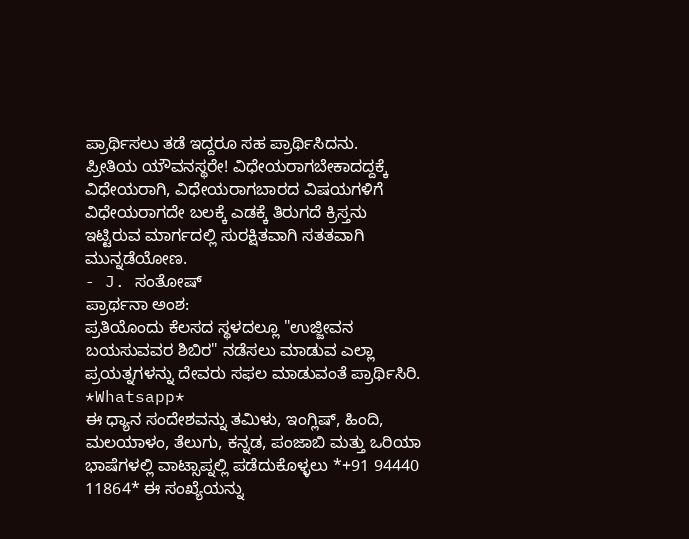ಪ್ರಾರ್ಥಿಸಲು ತಡೆ ಇದ್ದರೂ ಸಹ ಪ್ರಾರ್ಥಿಸಿದನು.
ಪ್ರೀತಿಯ ಯೌವನಸ್ಥರೇ! ವಿಧೇಯರಾಗಬೇಕಾದದ್ದಕ್ಕೆ ವಿಧೇಯರಾಗಿ, ವಿಧೇಯರಾಗಬಾರದ ವಿಷಯಗಳಿಗೆ ವಿಧೇಯರಾಗದೇ ಬಲಕ್ಕೆ ಎಡಕ್ಕೆ ತಿರುಗದೆ ಕ್ರಿಸ್ತನು ಇಟ್ಟಿರುವ ಮಾರ್ಗದಲ್ಲಿ ಸುರಕ್ಷಿತವಾಗಿ ಸತತವಾಗಿ ಮುನ್ನಡೆಯೋಣ.
- J. ಸಂತೋಷ್
ಪ್ರಾರ್ಥನಾ ಅಂಶ:
ಪ್ರತಿಯೊಂದು ಕೆಲಸದ ಸ್ಥಳದಲ್ಲೂ "ಉಜ್ಜೀವನ ಬಯಸುವವರ ಶಿಬಿರ" ನಡೆಸಲು ಮಾಡುವ ಎಲ್ಲಾ ಪ್ರಯತ್ನಗಳನ್ನು ದೇವರು ಸಫಲ ಮಾಡುವಂತೆ ಪ್ರಾರ್ಥಿಸಿರಿ.
*Whatsapp*
ಈ ಧ್ಯಾನ ಸಂದೇಶವನ್ನು ತಮಿಳು, ಇಂಗ್ಲಿಷ್, ಹಿಂದಿ, ಮಲಯಾಳಂ, ತೆಲುಗು, ಕನ್ನಡ, ಪಂಜಾಬಿ ಮತ್ತು ಒರಿಯಾ ಭಾಷೆಗಳಲ್ಲಿ ವಾಟ್ಸಾಪ್ನಲ್ಲಿ ಪಡೆದುಕೊಳ್ಳಲು *+91 94440 11864* ಈ ಸಂಖ್ಯೆಯನ್ನು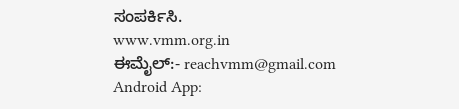ಸಂಪರ್ಕಿಸಿ.
www.vmm.org.in
ಈಮೈಲ್:- reachvmm@gmail.com
Android App: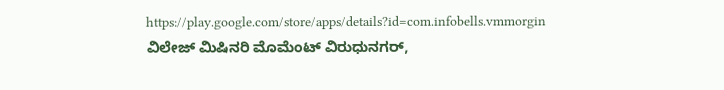https://play.google.com/store/apps/details?id=com.infobells.vmmorgin
ವಿಲೇಜ್ ಮಿಷಿನರಿ ಮೊಮೆಂಟ್ ವಿರುಧುನಗರ್,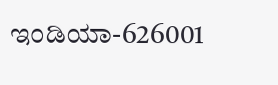ಇಂಡಿಯಾ-626001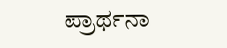ಪ್ರಾರ್ಥನಾ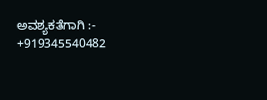ಅವಶ್ಯಕತೆಗಾಗಿ :- +919345540482